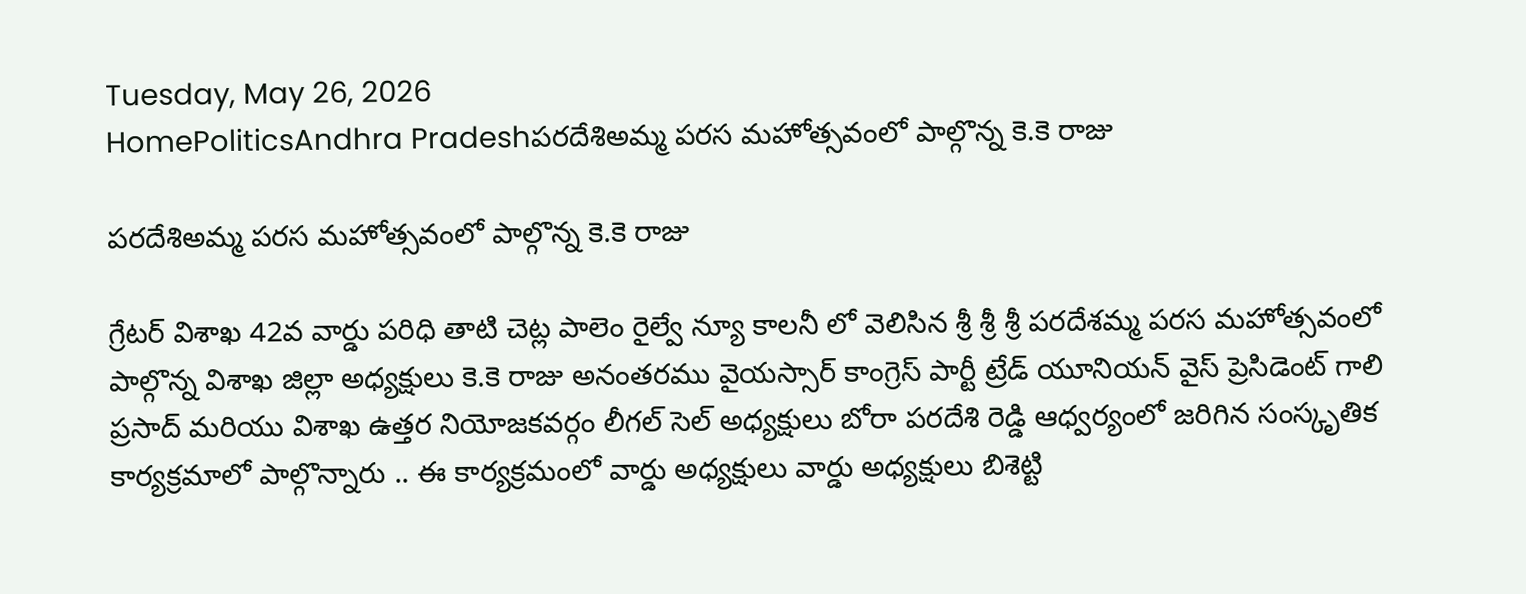Tuesday, May 26, 2026
HomePoliticsAndhra Pradeshపరదేశిఅమ్మ పరస మహోత్సవంలో పాల్గొన్న కె.కె రాజు

పరదేశిఅమ్మ పరస మహోత్సవంలో పాల్గొన్న కె.కె రాజు

గ్రేటర్ విశాఖ 42వ వార్డు పరిధి తాటి చెట్ల పాలెం రైల్వే న్యూ కాలనీ లో వెలిసిన శ్రీ శ్రీ శ్రీ పరదేశమ్మ పరస మహోత్సవంలో పాల్గొన్న విశాఖ జిల్లా అధ్యక్షులు కె.కె రాజు అనంతరము వైయస్సార్ కాంగ్రెస్ పార్టీ ట్రేడ్ యూనియన్ వైస్ ప్రెసిడెంట్ గాలి ప్రసాద్ మరియు విశాఖ ఉత్తర నియోజకవర్గం లీగల్ సెల్ అధ్యక్షులు బోరా పరదేశి రెడ్డి ఆధ్వర్యంలో జరిగిన సంస్కృతిక కార్యక్రమాలో పాల్గొన్నారు .. ఈ కార్యక్రమంలో వార్డు అధ్యక్షులు వార్డు అధ్యక్షులు బిశెట్టి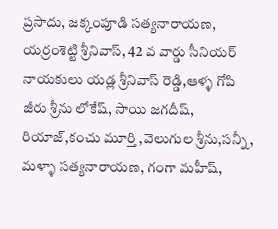ప్రసాదు, జక్కంపూడి సత్యనారాయణ, యర్రంశెట్టి శ్రీనివాస్, 42 వ వార్డు సీనియర్ నాయకులు యడ్ల శ్రీనివాస్ రెడ్డి,ఆళ్ళ గోపి జీరు శ్రీను లోకేష్, సాయి జగదీష్, రియాజ్,కంచు మూర్తి ,వెలుగుల శ్రీను,సన్నీ, మళ్ళా సత్యనారాయణ, గంగా మహీష్,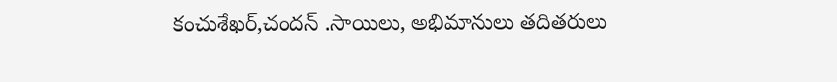కంచుశేఖర్,చందన్ .సాయిలు, అభిమానులు తదితరులు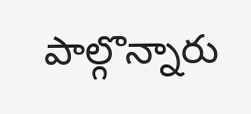పాల్గొన్నారు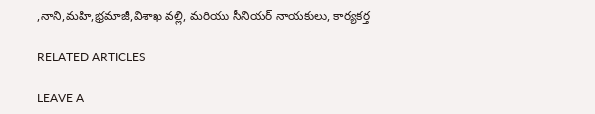,నాని,మహి,భ్రమాజీ,విశాఖ వల్లి, మరియు సీనియర్ నాయకులు, కార్యకర్త

RELATED ARTICLES

LEAVE A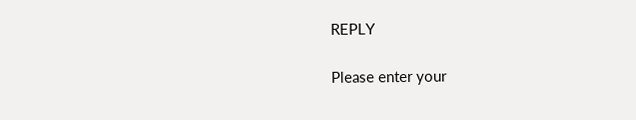REPLY

Please enter your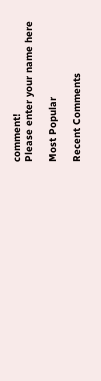comment!
Please enter your name here

Most Popular

Recent Comments